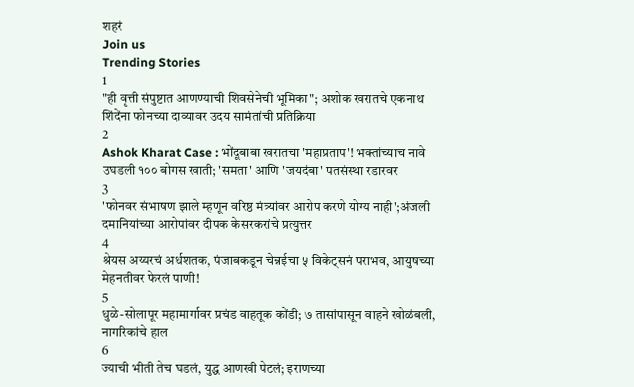शहरं
Join us
Trending Stories
1
"ही वृत्ती संपुष्टात आणण्याची शिवसेनेची भूमिका"; अशोक खरातचे एकनाथ शिंदेंना फोनच्या दाव्यावर उदय सामंतांची प्रतिक्रिया
2
Ashok Kharat Case : भोंदूबाबा खरातचा 'महाप्रताप'! भक्तांच्याच नावे उघडली १०० बोगस खाती; 'समता' आणि 'जयदंबा' पतसंस्था रडारवर
3
'फोनवर संभाषण झाले म्हणून वरिष्ठ मंत्र्यांवर आरोप करणे योग्य नाही';अंजली दमानियांच्या आरोपांवर दीपक केसरकरांचे प्रत्युत्तर
4
श्रेयस अय्यरचं अर्धशतक, पंजाबकडून चेन्नईचा ५ विकेट्सनं पराभव, आयुषच्या मेहनतीवर फेरलं पाणी!
5
धुळे-सोलापूर महामार्गावर प्रचंड वाहतूक कोंडी; ७ तासांपासून वाहने खोळंबली, नागरिकांचे हाल
6
ज्याची भीती तेच घडलं, युद्ध आणखी पेटलं; इराणच्या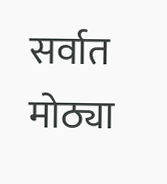सर्वात मोठ्या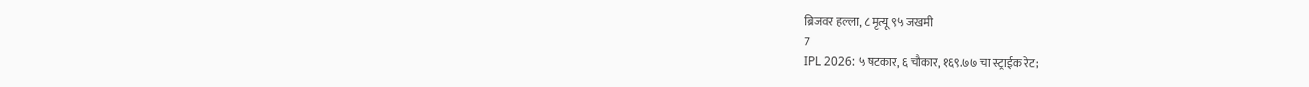ब्रिजवर हल्ला, ८ मृत्यू ९५ जखमी
7
IPL 2026: ५ षटकार, ६ चौकार, १६९.७७ चा स्ट्राईक रेट;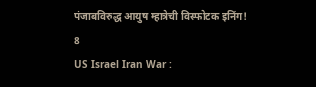पंजाबविरुद्ध आयुष म्हात्रेची विस्फोटक इनिंग!
8
US Israel Iran War :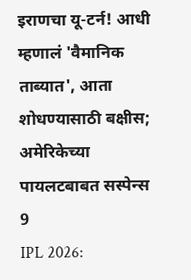इराणचा यू-टर्न! आधी म्हणालं 'वैमानिक ताब्यात', आता शोधण्यासाठी बक्षीस; अमेरिकेच्या पायलटबाबत सस्पेन्स
9
IPL 2026: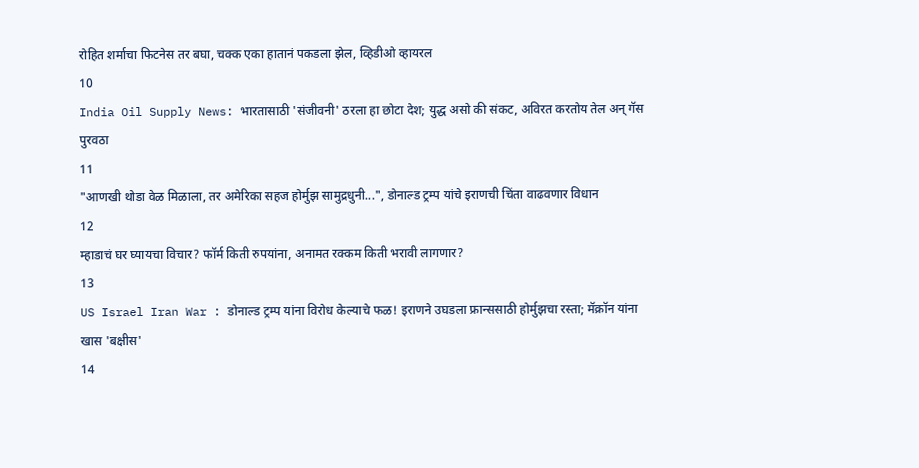रोहित शर्माचा फिटनेस तर बघा, चक्क एका हातानं पकडला झेल, व्हिडीओ व्हायरल
10
India Oil Supply News: भारतासाठी 'संजीवनी' ठरला हा छोटा देश; युद्ध असो की संकट, अविरत करतोय तेल अन् गॅस पुरवठा
11
"आणखी थोडा वेळ मिळाला, तर अमेरिका सहज होर्मुझ सामुद्रधुनी...", डोनाल्ड ट्रम्प यांचे इराणची चिंता वाढवणार विधान
12
म्हाडाचं घर घ्यायचा विचार? फॉर्म किती रुपयांना, अनामत रक्कम किती भरावी लागणार?
13
US Israel Iran War : डोनाल्ड ट्रम्प यांना विरोध केल्याचे फळ! इराणने उघडला फ्रान्ससाठी होर्मुझचा रस्ता; मॅक्रॉन यांना खास 'बक्षीस'
14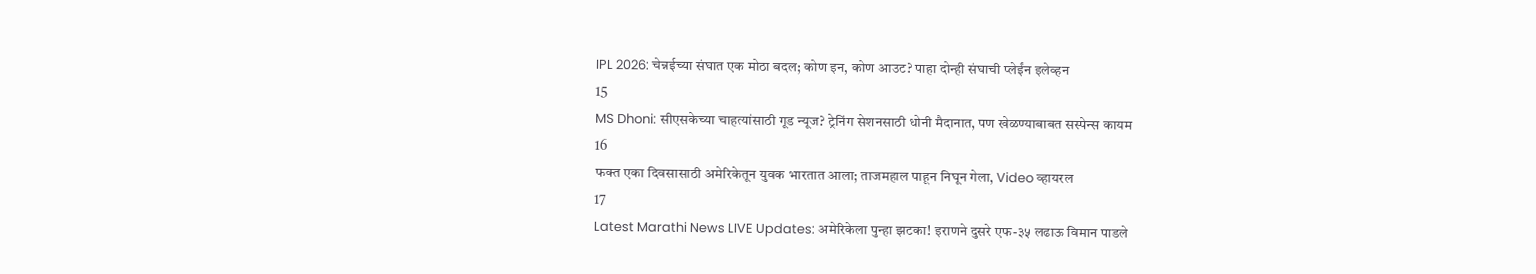IPL 2026: चेन्नईच्या संघात एक मोठा बदल; कोण इन, कोण आउट? पाहा दोन्ही संघाची प्लेईंन इलेव्हन
15
MS Dhoni: सीएसकेच्या चाहत्यांसाठी गूड न्यूज? ट्रेनिंग सेशनसाठी धोनी मैदानात, पण खेळण्याबाबत सस्पेन्स कायम
16
फक्त एका दिवसासाठी अमेरिकेतून युवक भारतात आला; ताजमहाल पाहून निघून गेला, Video व्हायरल
17
Latest Marathi News LIVE Updates: अमेरिकेला पुन्हा झटका! इराणने दुसरे एफ-३५ लढाऊ विमान पाडले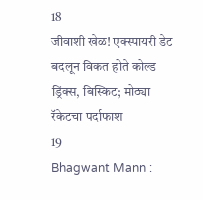18
जीवाशी खेळ! एक्स्पायरी डेट बदलून विकत होते कोल्ड ड्रिंक्स, बिस्किट; मोठ्या रॅकेटचा पर्दाफाश
19
Bhagwant Mann :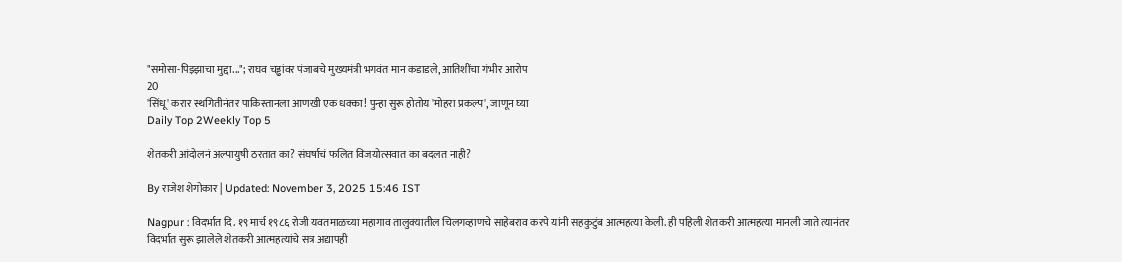"समोसा-पिझ्झाचा मुद्दा..."; राघव चड्ढांवर पंजाबचे मुख्यमंत्री भगवंत मान कडाडले, आतिशींचा गंभीर आरोप
20
'सिंधू' करार स्थगितीनंतर पाकिस्तानला आणखी एक धक्का! पुन्हा सुरू होतोय 'मोहरा प्रकल्प', जाणून घ्या
Daily Top 2Weekly Top 5

शेतकरी आंदोलनं अल्पायुषी ठरतात का? संघर्षाचं फलित विजयोत्सवात का बदलत नाही?

By राजेश शेगोकार | Updated: November 3, 2025 15:46 IST

Nagpur : विदर्भात दि. १९ मार्च १९८६ रोजी यवतमाळच्या महागाव तालुक्यातील चिलगव्हाणचे साहेबराव करपे यांनी सहकुटुंब आत्महत्या केली. ही पहिली शेतकरी आत्महत्या मानली जाते त्यानंतर विदर्भात सुरू झालेले शेतकरी आत्महत्यांचे सत्र अद्यापही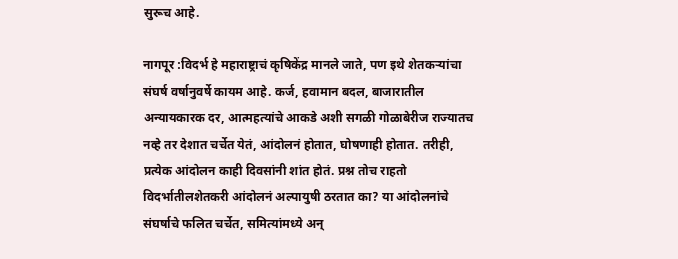सुरूच आहे.

नागपूर :विदर्भ हे महाराष्ट्राचं कृषिकेंद्र मानले जाते, पण इथे शेतकऱ्यांचा संघर्ष वर्षानुवर्षे कायम आहे. कर्ज, हवामान बदल, बाजारातील अन्यायकारक दर, आत्महत्यांचे आकडे अशी सगळी गोळाबेरीज राज्यातच नव्हे तर देशात चर्चेत येतं, आंदोलनं होतात, घोषणाही होतात. तरीही, प्रत्येक आंदोलन काही दिवसांनी शांत होतं. प्रश्न तोच राहतो विदर्भातीलशेतकरी आंदोलनं अल्पायुषी ठरतात का? या आंदोलनांचे संघर्षाचे फलित चर्चेत, समित्यांमध्ये अन्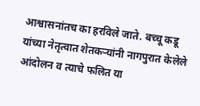आश्वासनांतच का हरविले जाते. बच्चू कडू यांच्या नेतृत्वात शेतकऱ्यांनी नागपुरात केलेले आंदोलन व त्याचे फलित या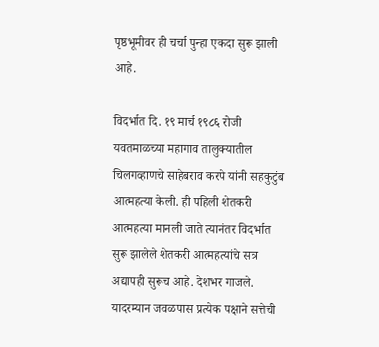पृष्ठभूमीवर ही चर्चा पुन्हा एकदा सुरू झाली आहे.

विदर्भात दि. १९ मार्च १९८६ रोजी यवतमाळच्या महागाव तालुक्यातील चिलगव्हाणचे साहेबराव करपे यांनी सहकुटुंब आत्महत्या केली. ही पहिली शेतकरी आत्महत्या मानली जाते त्यानंतर विदर्भात सुरू झालेले शेतकरी आत्महत्यांचे सत्र अद्यापही सुरूच आहे. देशभर गाजले. यादरम्यान जवळपास प्रत्येक पक्षाने सत्तेची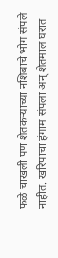फळे चाखली पण शेतकऱ्याच्या नशिबाचे भोग संपले नाहीत. खरिपाचा हंगाम संपला अन् शेतमाल घरात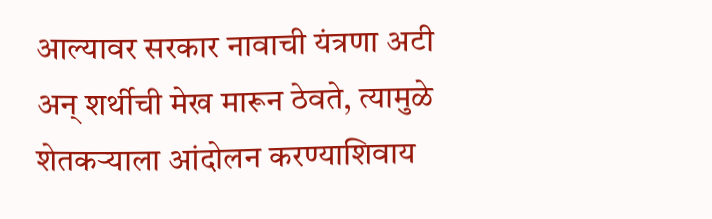आल्यावर सरकार नावाची यंत्रणा अटी अन् शर्थीची मेख मारून ठेवते, त्यामुळे शेतकऱ्याला आंदोलन करण्याशिवाय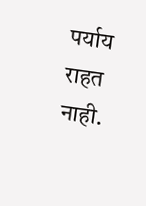पर्याय राहत नाही.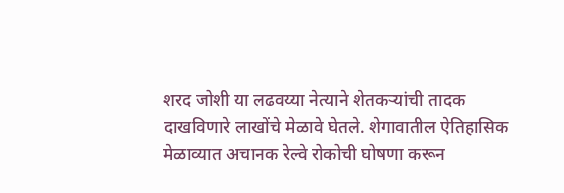शरद जोशी या लढवय्या नेत्याने शेतकऱ्यांची तादक दाखविणारे लाखोंचे मेळावे घेतले. शेगावातील ऐतिहासिक मेळाव्यात अचानक रेल्वे रोकोची घोषणा करून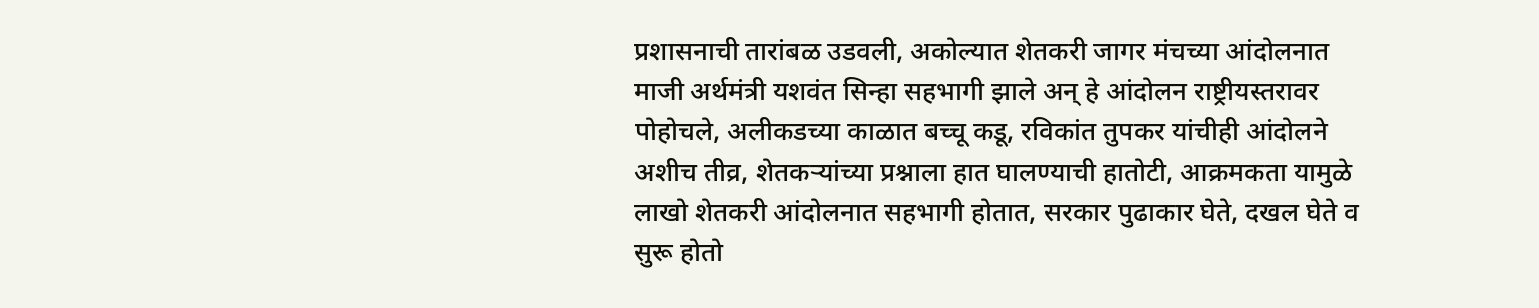प्रशासनाची तारांबळ उडवली, अकोल्यात शेतकरी जागर मंचच्या आंदोलनात माजी अर्थमंत्री यशवंत सिन्हा सहभागी झाले अन् हे आंदोलन राष्ट्रीयस्तरावर पोहोचले, अलीकडच्या काळात बच्चू कडू, रविकांत तुपकर यांचीही आंदोलने अशीच तीव्र, शेतकऱ्यांच्या प्रश्नाला हात घालण्याची हातोटी, आक्रमकता यामुळे लाखो शेतकरी आंदोलनात सहभागी होतात, सरकार पुढाकार घेते, दखल घेते व सुरू होतो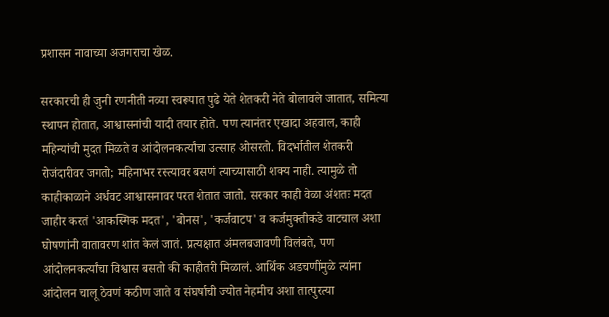प्रशासन नावाच्या अजगराचा खेळ.

सरकारची ही जुनी रणनीती नव्या स्वरूपात पुढे येते शेतकरी नेते बोलावले जातात, समित्या स्थापन होतात, आश्वासनांची यादी तयार होते. पण त्यानंतर एखादा अहवाल, काही महिन्यांची मुदत मिळते व आंदोलनकर्त्यांचा उत्साह ओसरतो. विदर्भातील शेतकरी रोजंदारीवर जगतो; महिनाभर रस्त्यावर बसणं त्याच्यासाठी शक्य नाही. त्यामुळे तो काहीकाळाने अर्धवट आश्वासनावर परत शेतात जातो. सरकार काही वेळा अंशतः मदत जाहीर करतं 'आकस्मिक मदत', 'बोनस', 'कर्जवाटप' व कर्जमुक्तीकडे वाटचाल अशा घोषणांनी वातावरण शांत केलं जातं. प्रत्यक्षात अंमलबजावणी विलंबते, पण आंदोलनकर्त्यांचा विश्वास बसतो की काहीतरी मिळालं. आर्थिक अडचणींमुळे त्यांना आंदोलन चालू ठेवणं कठीण जाते व संघर्षाची ज्योत नेहमीच अशा तात्पुरत्या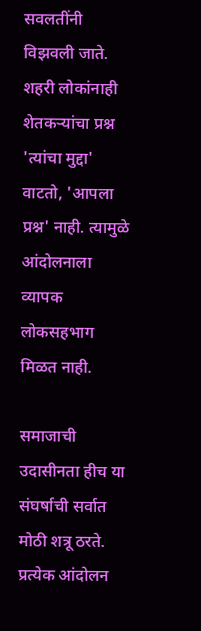सवलतींनी विझवली जाते. शहरी लोकांनाही शेतकऱ्यांचा प्रश्न 'त्यांचा मुद्दा' वाटतो, 'आपला प्रश्न' नाही. त्यामुळे आंदोलनाला व्यापक लोकसहभाग मिळत नाही.

समाजाची उदासीनता हीच या संघर्षाची सर्वात मोठी शत्रू ठरते. प्रत्येक आंदोलन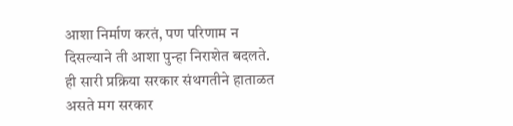आशा निर्माण करतं, पण परिणाम न दिसल्याने ती आशा पुन्हा निराशेत बदलते. ही सारी प्रक्रिया सरकार संथगतीने हाताळत असते मग सरकार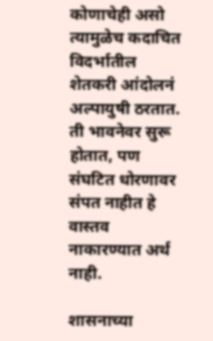कोणाचेही असो त्यामुळेच कदाचित विदर्भातील शेतकरी आंदोलनं अल्पायुषी ठरतात. ती भावनेवर सुरू होतात, पण संघटित धोरणावर संपत नाहीत हे वास्तव नाकारण्यात अर्थ नाही.

शासनाच्या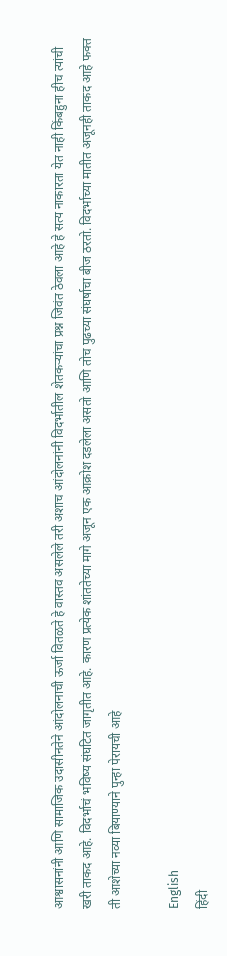आश्वासनांनी आणि सामाजिक उदासीनतेने आंदोलनाची ऊर्जा वितळते हे वास्तव असलेले तरी अशाच आंदोलनांनी विदर्भातील शेतकऱ्यांचा प्रश्न जिवंत ठेवला आहे हे सत्य नाकारता येत नाही किंबहुना हीच त्यांची खरी ताकद आहे. विदर्भाचं भविष्य संघटित जागृतीत आहे. कारण प्रत्येक शांततेच्या मागे अजून एक आक्रोश दडलेला असतो आणि तोच पुढच्या संघर्षाचा बीज ठरतो. विदर्भाच्या मातीत अजूनही ताकद आहे फक्त ती आशेच्या नव्या बियाण्याने पुन्हा पेरायची आहे

English
हिंदी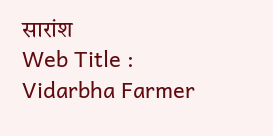सारांश
Web Title : Vidarbha Farmer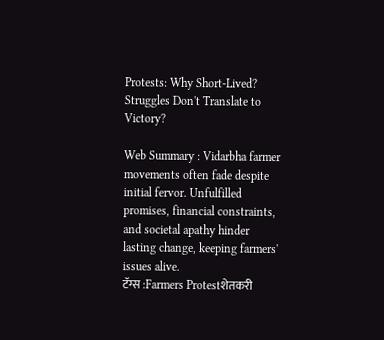Protests: Why Short-Lived? Struggles Don't Translate to Victory?

Web Summary : Vidarbha farmer movements often fade despite initial fervor. Unfulfilled promises, financial constraints, and societal apathy hinder lasting change, keeping farmers' issues alive.
टॅग्स :Farmers Protestशेतकरी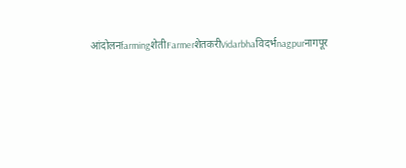आंदोलनfarmingशेतीFarmerशेतकरीVidarbhaविदर्भnagpurनागपूर